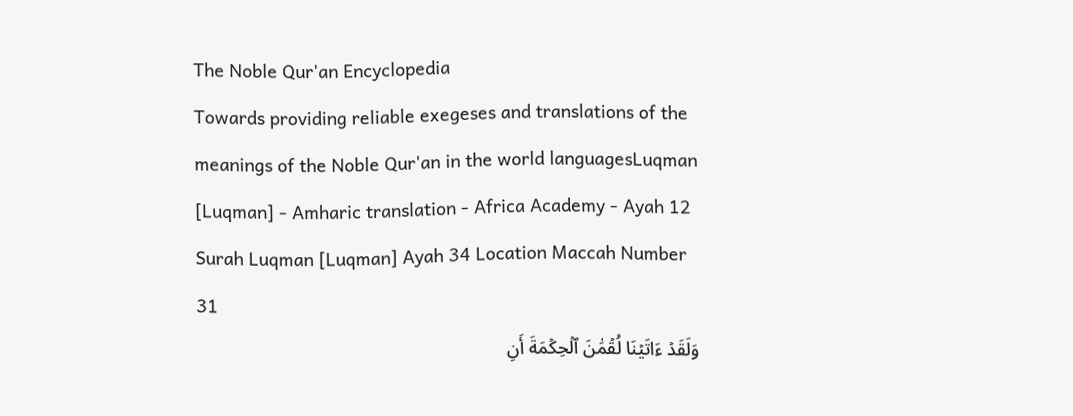The Noble Qur'an Encyclopedia
Towards providing reliable exegeses and translations of the meanings of the Noble Qur'an in the world languagesLuqman [Luqman] - Amharic translation - Africa Academy - Ayah 12
Surah Luqman [Luqman] Ayah 34 Location Maccah Number 31
وَلَقَدۡ ءَاتَيۡنَا لُقۡمَٰنَ ٱلۡحِكۡمَةَ أَنِ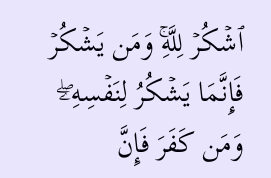ٱشۡكُرۡ لِلَّهِۚ وَمَن يَشۡكُرۡ فَإِنَّمَا يَشۡكُرُ لِنَفۡسِهِۦۖ وَمَن كَفَرَ فَإِنَّ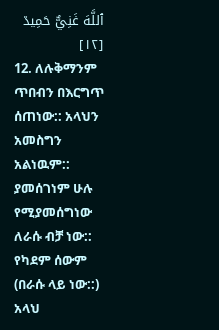ٱللَّهَ غَنِيٌّ حَمِيدٞ [١٢]
12. ለሉቅማንም ጥበብን በእርግጥ ሰጠነው:: አላህን አመስግን አልነዉም:: ያመሰገነም ሁሉ የሚያመሰግነው ለራሱ ብቻ ነው:: የካደም ሰውም (በራሱ ላይ ነው::) አላህ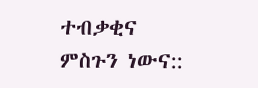ተብቃቂና ምስጉን ነውና::